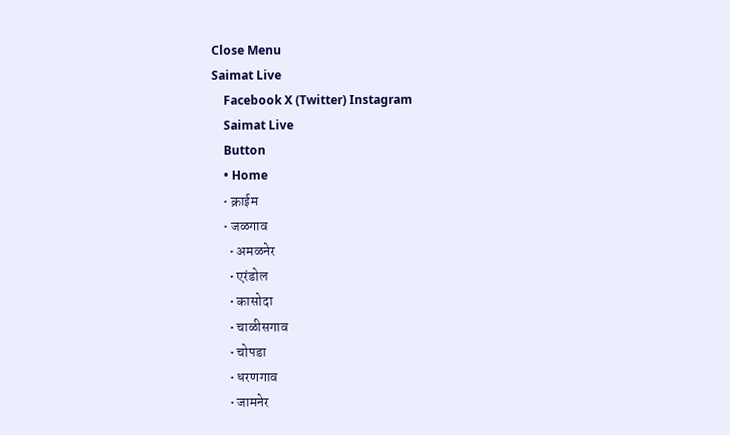Close Menu
Saimat Live
    Facebook X (Twitter) Instagram
    Saimat Live
    Button
    • Home
    • क्राईम
    • जळगाव
      • अमळनेर
      • एरंडोल
      • कासोदा
      • चाळीसगाव
      • चोपडा
      • धरणगाव
      • जामनेर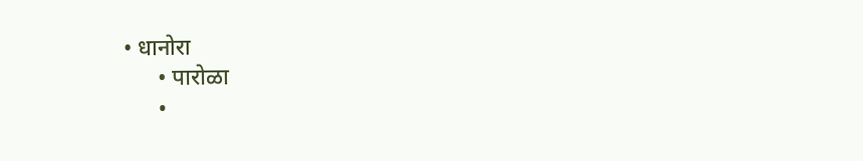• धानोरा
      • पारोळा
      •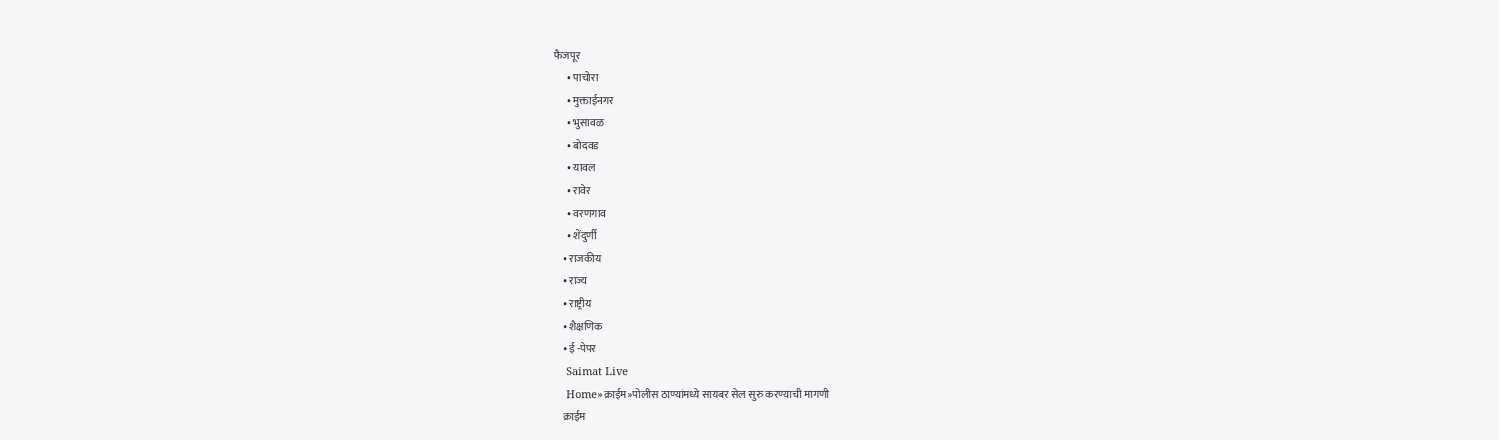फैजपूर
      • पाचोरा
      • मुक्ताईनगर
      • भुसावळ
      • बोदवड
      • यावल
      • रावेर
      • वरणगाव
      • शेंदुर्णी
    • राजकीय
    • राज्य
    • राष्ट्रीय
    • शैक्षणिक
    • ई -पेपर
    Saimat Live
    Home»क्राईम»पोलीस ठाण्यांमध्ये सायबर सेल सुरु करण्याची मागणी
    क्राईम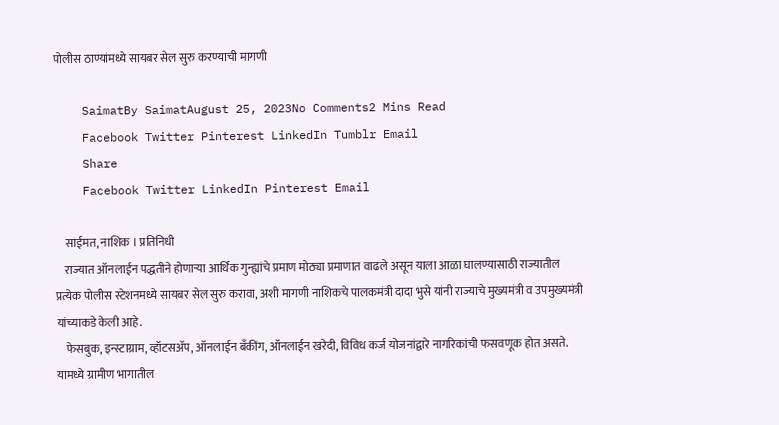पोलीस ठाण्यांमध्ये सायबर सेल सुरु करण्याची मागणी

    SaimatBy SaimatAugust 25, 2023No Comments2 Mins Read
    Facebook Twitter Pinterest LinkedIn Tumblr Email
    Share
    Facebook Twitter LinkedIn Pinterest Email

    साईमत, नाशिक । प्रतिनिधी
    राज्यात ऑनलाईन पद्धतीने होणाऱ्या आर्थिक गुन्ह्यांचे प्रमाण मोठ्या प्रमाणात वाढले असून याला आळा घालण्यासाठी राज्यातील प्रत्येक पोलीस स्टेशनमध्ये सायबर सेल सुरु करावा, अशी मागणी नाशिकचे पालकमंत्री दादा भुसे यांनी राज्याचे मुख्यमंत्री व उपमुख्यमंत्री यांच्याकडे केली आहे.
    फेसबुक, इन्स्टाग्राम, व्हॉटसॲप, ऑनलाईन बँकींग, ऑनलाईन खरेदी, विविध कर्ज योजनांद्वारे नागरिकांची फसवणूक होत असते. यामध्ये ग्रामीण भागातील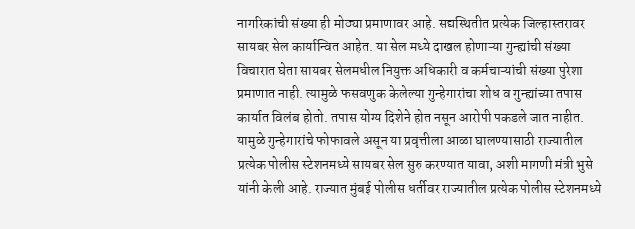नागरिकांची संख्या ही मोठ्या प्रमाणावर आहे. सद्यस्थितीत प्रत्येक जिल्हास्तरावर सायबर सेल कार्यान्वित आहेत. या सेल मध्ये दाखल होणाऱ्या गुन्ह्यांची संख्या विचारात घेता सायबर सेलमधील नियुक्त अधिकारी व कर्मचाऱ्यांची संख्या पुरेशा प्रमाणात नाही. त्यामुळे फसवणुक केलेल्या गुन्हेगारांचा शोध व गुन्ह्यांच्या तपास कार्यात विलंब होतो. तपास योग्य दिशेने होत नसून आरोपी पकडले जात नाहीत. यामुळे गुन्हेगारांचे फोफावले असून या प्रवृत्तीला आळा घालण्यासाठी राज्यातील प्रत्येक पोलीस स्टेशनमध्ये सायबर सेल सुरु करण्यात यावा, अशी मागणी मंत्री भुसे यांनी केली आहे. राज्यात मुंबई पोलीस धर्तीवर राज्यातील प्रत्येक पोलीस स्टेशनमध्ये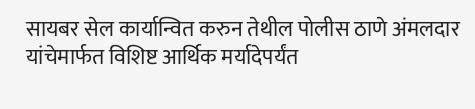सायबर सेल कार्यान्वित करुन तेथील पोलीस ठाणे अंमलदार यांचेमार्फत विशिष्ट आर्थिक मर्यादेपर्यंत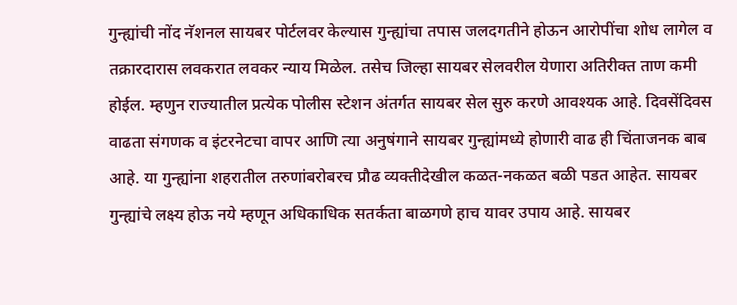गुन्ह्यांची नोंद नॅशनल सायबर पोर्टलवर केल्यास गुन्ह्यांचा तपास जलदगतीने होऊन आरोपींचा शोध लागेल व तक्रारदारास लवकरात लवकर न्याय मिळेल. तसेच जिल्हा सायबर सेलवरील येणारा अतिरीक्त ताण कमी होईल. म्हणुन राज्यातील प्रत्येक पोलीस स्टेशन अंतर्गत सायबर सेल सुरु करणे आवश्‍यक आहे. दिवसेंदिवस वाढता संगणक व इंटरनेटचा वापर आणि त्या अनुषंगाने सायबर गुन्ह्यांमध्ये होणारी वाढ ही चिंताजनक बाब आहे. या गुन्ह्यांना शहरातील तरुणांबरोबरच प्रौढ व्यक्तीदेखील कळत-नकळत बळी पडत आहेत. सायबर गुन्ह्यांचे लक्ष्य होऊ नये म्हणून अधिकाधिक सतर्कता बाळगणे हाच यावर उपाय आहे. सायबर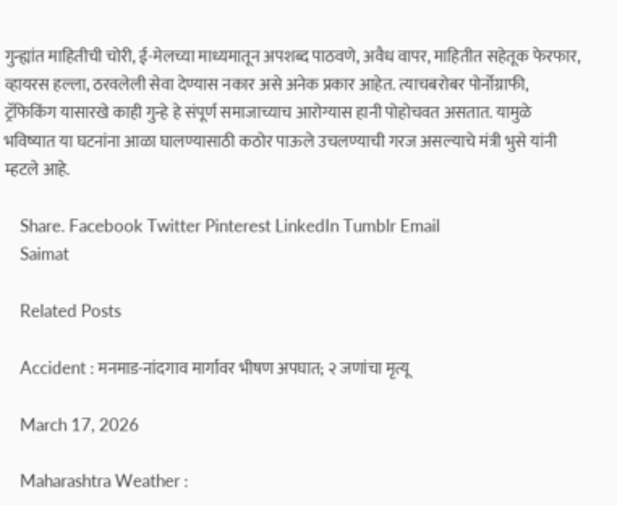गुन्ह्यांत माहितीची चोरी, ई-मेलच्या माध्यमातून अपशब्द पाठवणे, अवैध वापर, माहितीत सहेतूक फेरफार, व्हायरस हल्ला, ठरवलेली सेवा देण्यास नकार असे अनेक प्रकार आहेत. त्याचबरोबर पोर्नोग्राफी, ट्रॅफिकिंग यासारखे काही गुन्हे हे संपूर्ण समाजाच्याच आरोग्यास हानी पोहोचवत असतात. यामुळे भविष्यात या घटनांना आळा घालण्यासाठी कठोर पाऊले उचलण्याची गरज असल्याचे मंत्री भुसे यांनी म्हटले आहे.

    Share. Facebook Twitter Pinterest LinkedIn Tumblr Email
    Saimat

    Related Posts

    Accident : मनमाड-नांदगाव मार्गावर भीषण अपघात; २ जणांचा मृत्यू

    March 17, 2026

    Maharashtra Weather :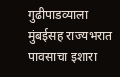गुढीपाडव्याला मुंबईसह राज्यभरात पावसाचा इशारा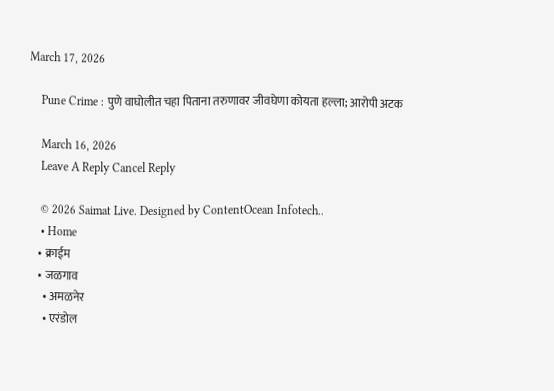March 17, 2026

    Pune Crime : पुणे वाघोलीत चहा पिताना तरुणावर जीवघेणा कोयता हल्ला; आरोपी अटक

    March 16, 2026
    Leave A Reply Cancel Reply

    © 2026 Saimat Live. Designed by ContentOcean Infotech..
    • Home
    • क्राईम
    • जळगाव
      • अमळनेर
      • एरंडोल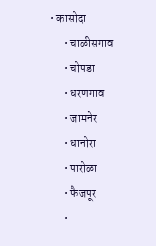• कासोदा
      • चाळीसगाव
      • चोपडा
      • धरणगाव
      • जामनेर
      • धानोरा
      • पारोळा
      • फैजपूर
      •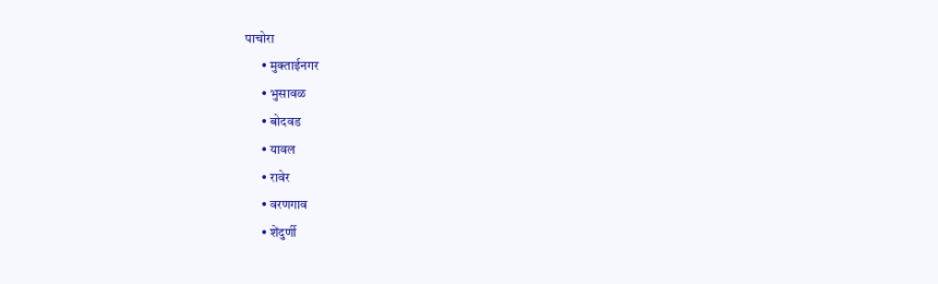पाचोरा
      • मुक्ताईनगर
      • भुसावळ
      • बोदवड
      • यावल
      • रावेर
      • वरणगाव
      • शेंदुर्णी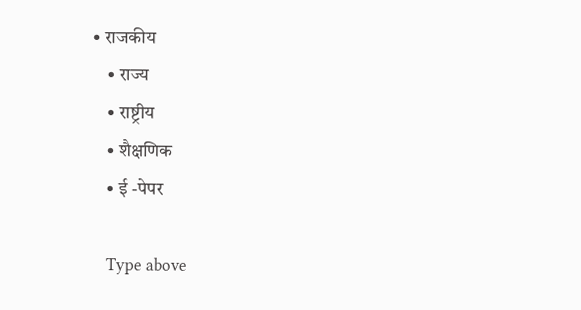• राजकीय
    • राज्य
    • राष्ट्रीय
    • शैक्षणिक
    • ई -पेपर

    Type above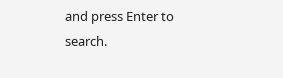and press Enter to search.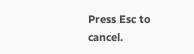Press Esc to cancel.